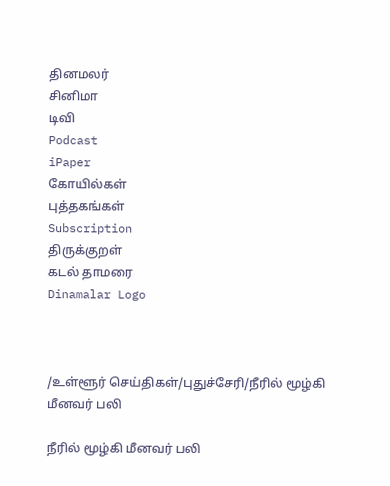தினமலர்
சினிமா
டிவி
Podcast
iPaper
கோயில்கள்
புத்தகங்கள்
Subscription
திருக்குறள்
கடல் தாமரை
Dinamalar Logo



/உள்ளூர் செய்திகள்/புதுச்சேரி/நீரில் மூழ்கி மீனவர் பலி

நீரில் மூழ்கி மீனவர் பலி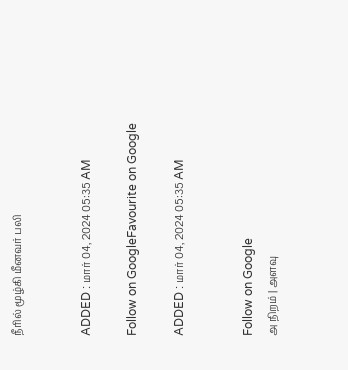நீரில் மூழ்கி மீனவர் பலி


ADDED : மார் 04, 2024 05:35 AM

Follow on GoogleFavourite on Google

ADDED : மார் 04, 2024 05:35 AM


Follow on Google
அ நிறம் | அளவு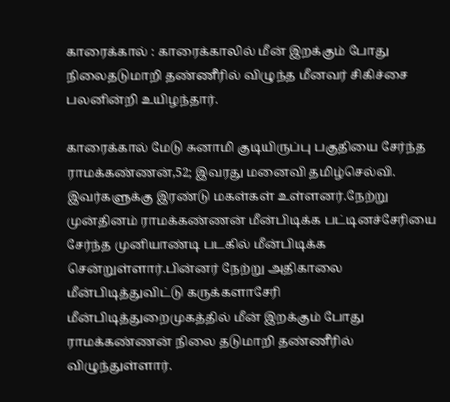காரைக்கால் : காரைக்காலில் மீன் இறக்கும் போது நிலைதடுமாறி தண்ணீரில் விழுந்த மீனவர் சிகிச்சை பலனின்றி உயிழந்தார்.

காரைக்கால் மேடு சுனாமி குடியிருப்பு பகுதியை சேர்ந்த ராமக்கண்ணன்,52; இவரது மனைவி தமிழ்செல்வி. இவர்களுக்கு இரண்டு மகள்கள் உள்ளனர்.நேற்று முன்தினம் ராமக்கண்ணன் மீன்பிடிக்க பட்டினச்சேரியை சேர்ந்த முனியாண்டி படகில் மீன்பிடிக்க சென்றுள்ளார்.பின்னர் நேற்று அதிகாலை மீன்பிடித்துவிட்டு கருக்களாசேரி மீன்பிடித்துறைமுகத்தில் மீன் இறக்கும் போது ராமக்கண்ணன் நிலை தடுமாறி தண்ணீரில் விழுந்துள்ளார்.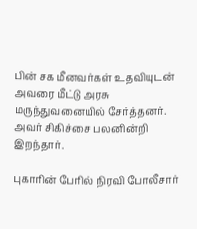பின் சக மீனவர்கள் உதவியுடன் அவரை மீட்டு அரசு மருந்துவனையில் சேர்த்தனர். அவர் சிகிச்சை பலனின்றி இறந்தார்.

புகாரின் பேரில் நிரவி போலீசார்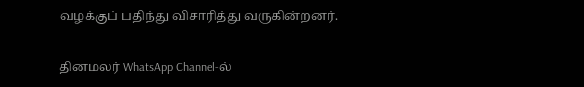வழக்குப் பதிந்து விசாரித்து வருகின்றனர்.

தினமலர் WhatsApp Channel-ல்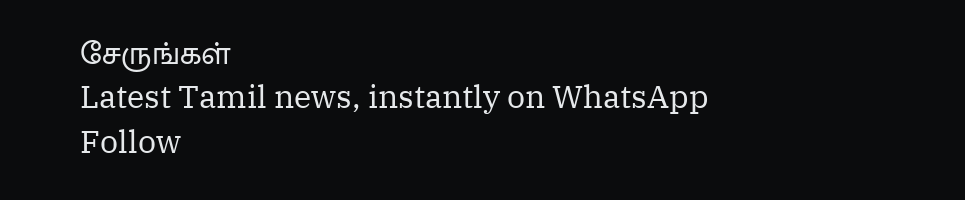சேருங்கள்
Latest Tamil news, instantly on WhatsApp
Follow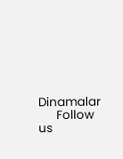Dinamalar
      Follow us